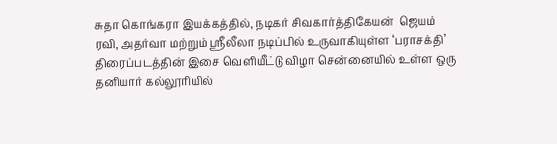சுதா கொங்கரா இயக்கத்தில், நடிகர் சிவகார்த்திகேயன்  ஜெயம் ரவி, அதர்வா மற்றும் ஸ்ரீலீலா நடிப்பில் உருவாகியுள்ள ‘பராசக்தி’ திரைப்படத்தின் இசை வெளியீட்டு விழா சென்னையில் உள்ள ஒரு தனியார் கல்லூரியில்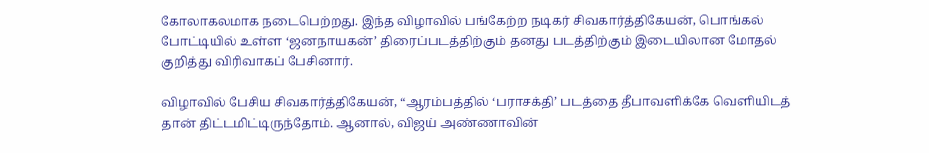கோலாகலமாக நடைபெற்றது. இந்த விழாவில் பங்கேற்ற நடிகர் சிவகார்த்திகேயன், பொங்கல் போட்டியில் உள்ள ‘ஜனநாயகன்’ திரைப்படத்திற்கும் தனது படத்திற்கும் இடையிலான மோதல் குறித்து விரிவாகப் பேசினார்.

விழாவில் பேசிய சிவகார்த்திகேயன், “ஆரம்பத்தில் ‘பராசக்தி’ படத்தை தீபாவளிக்கே வெளியிடத் தான் திட்டமிட்டிருந்தோம். ஆனால், விஜய் அண்ணாவின்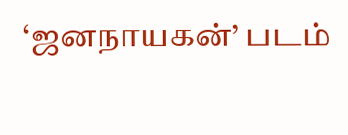‘ஜனநாயகன்’ படம்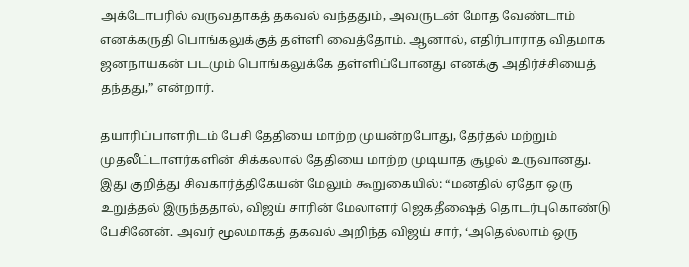அக்டோபரில் வருவதாகத் தகவல் வந்ததும், அவருடன் மோத வேண்டாம் எனக்கருதி பொங்கலுக்குத் தள்ளி வைத்தோம். ஆனால், எதிர்பாராத விதமாக ஜனநாயகன் படமும் பொங்கலுக்கே தள்ளிப்போனது எனக்கு அதிர்ச்சியைத் தந்தது,” என்றார்.

தயாரிப்பாளரிடம் பேசி தேதியை மாற்ற முயன்றபோது, தேர்தல் மற்றும் முதலீட்டாளர்களின் சிக்கலால் தேதியை மாற்ற முடியாத சூழல் உருவானது. இது குறித்து சிவகார்த்திகேயன் மேலும் கூறுகையில்: “மனதில் ஏதோ ஒரு உறுத்தல் இருந்ததால், விஜய் சாரின் மேலாளர் ஜெகதீஷைத் தொடர்புகொண்டு பேசினேன். அவர் மூலமாகத் தகவல் அறிந்த விஜய் சார், ‘அதெல்லாம் ஒரு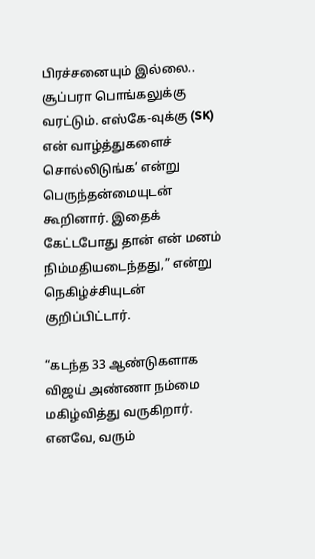பிரச்சனையும் இல்லை.. சூப்பரா பொங்கலுக்கு வரட்டும். எஸ்கே-வுக்கு (SK) என் வாழ்த்துகளைச் சொல்லிடுங்க’ என்று பெருந்தன்மையுடன் கூறினார். இதைக் கேட்டபோது தான் என் மனம் நிம்மதியடைந்தது,” என்று நெகிழ்ச்சியுடன் குறிப்பிட்டார்.

“கடந்த 33 ஆண்டுகளாக விஜய் அண்ணா நம்மை மகிழ்வித்து வருகிறார். எனவே, வரும்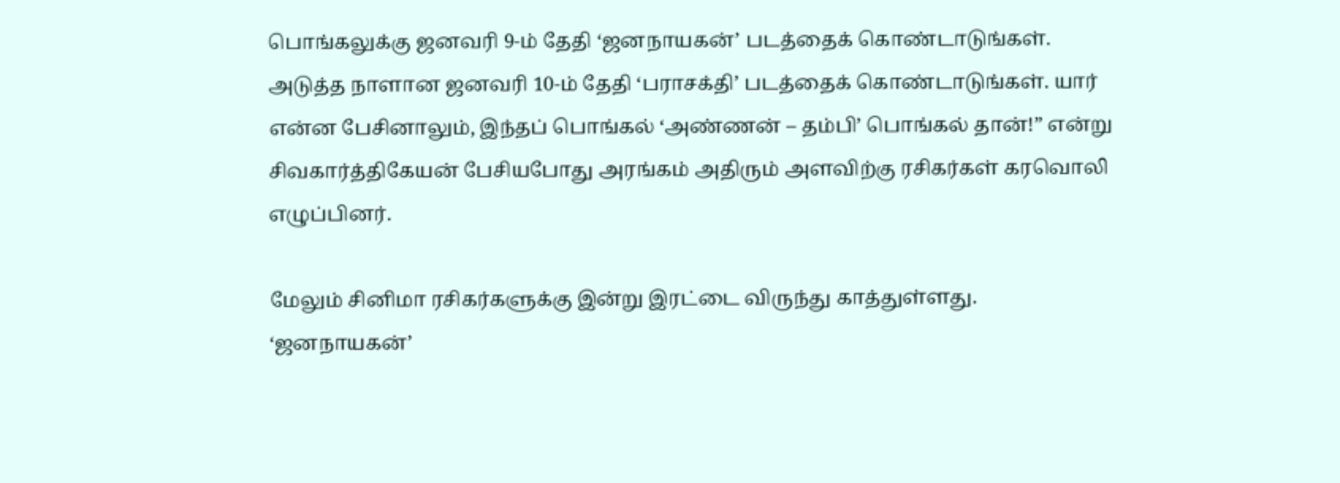பொங்கலுக்கு ஜனவரி 9-ம் தேதி ‘ஜனநாயகன்’ படத்தைக் கொண்டாடுங்கள். அடுத்த நாளான ஜனவரி 10-ம் தேதி ‘பராசக்தி’ படத்தைக் கொண்டாடுங்கள். யார் என்ன பேசினாலும், இந்தப் பொங்கல் ‘அண்ணன் – தம்பி’ பொங்கல் தான்!” என்று சிவகார்த்திகேயன் பேசியபோது அரங்கம் அதிரும் அளவிற்கு ரசிகர்கள் கரவொலி எழுப்பினர்.

மேலும் சினிமா ரசிகர்களுக்கு இன்று இரட்டை விருந்து காத்துள்ளது. ‘ஜனநாயகன்’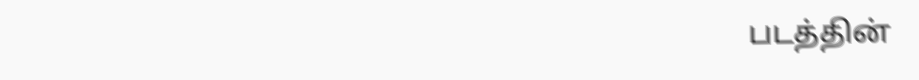படத்தின்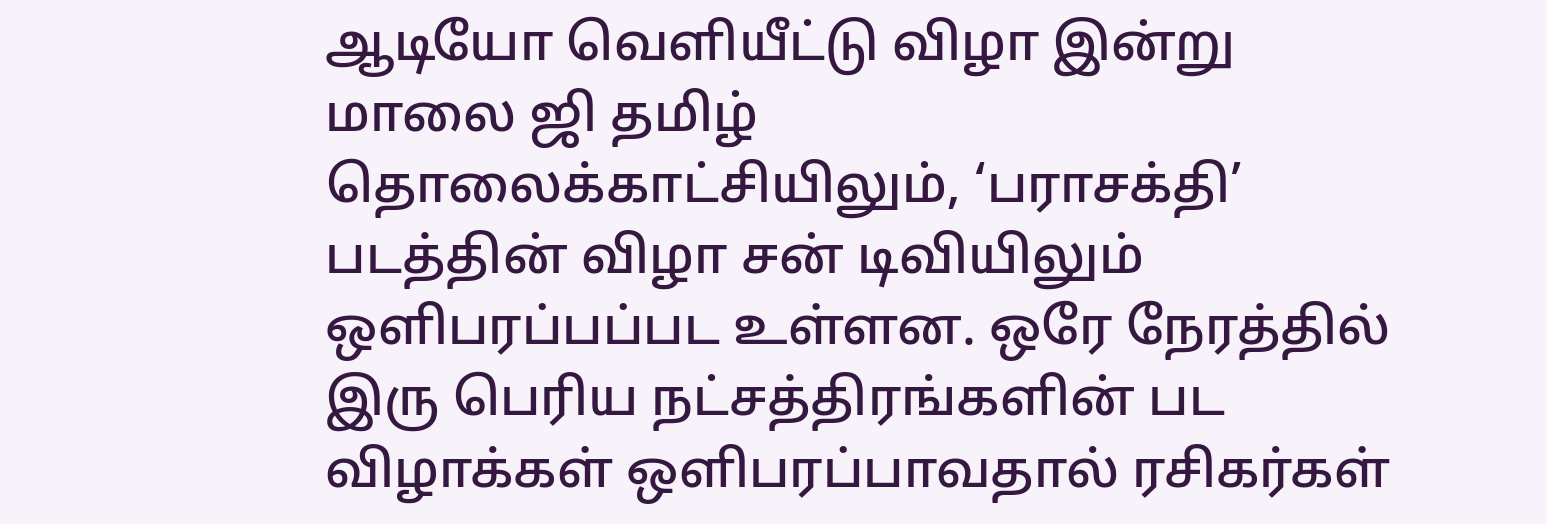ஆடியோ வெளியீட்டு விழா இன்று மாலை ஜி தமிழ் தொலைக்காட்சியிலும், ‘பராசக்தி’ படத்தின் விழா சன் டிவியிலும் ஒளிபரப்பப்பட உள்ளன. ஒரே நேரத்தில் இரு பெரிய நட்சத்திரங்களின் பட விழாக்கள் ஒளிபரப்பாவதால் ரசிகர்கள்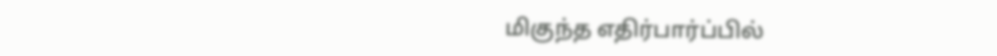மிகுந்த எதிர்பார்ப்பில்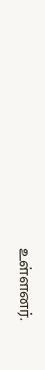உள்ளனர்.